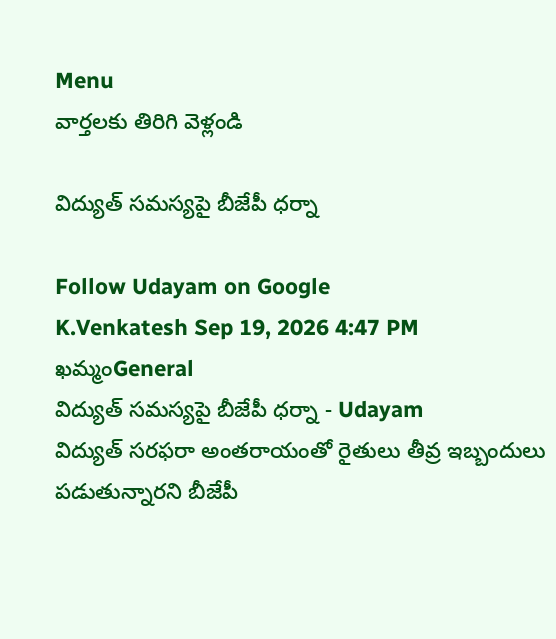Menu
వార్తలకు తిరిగి వెళ్లండి

విద్యుత్ సమస్యపై బీజేపీ ధర్నా

Follow Udayam on Google
K.Venkatesh Sep 19, 2026 4:47 PM ఖమ్మంGeneral
విద్యుత్ సమస్యపై బీజేపీ ధర్నా - Udayam
విద్యుత్ సరఫరా అంతరాయంతో రైతులు తీవ్ర ఇబ్బందులు పడుతున్నారని బీజేపీ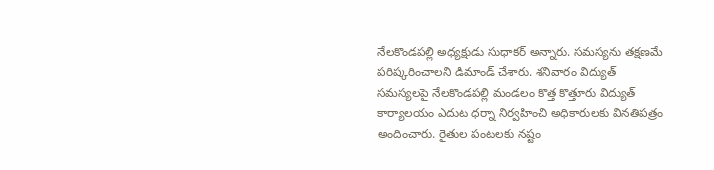నేలకొండపల్లి అధ్యక్షుడు సుధాకర్ అన్నారు. సమస్యను తక్షణమే పరిష్కరించాలని డిమాండ్ చేశారు. శనివారం విద్యుత్ సమస్యలపై నేలకొండపల్లి మండలం కొత్త కొత్తూరు విద్యుత్ కార్యాలయం ఎదుట ధర్నా నిర్వహించి అధికారులకు వినతిపత్రం అందించారు. రైతుల పంటలకు నష్టం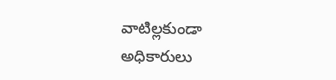వాటిల్లకుండా అధికారులు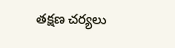తక్షణ చర్యలు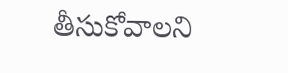తీసుకోవాలని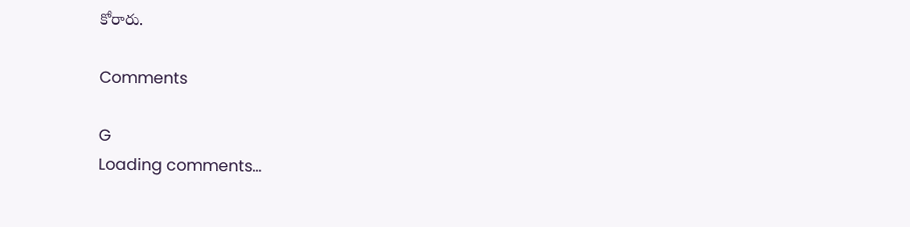కోరారు.

Comments

G
Loading comments...